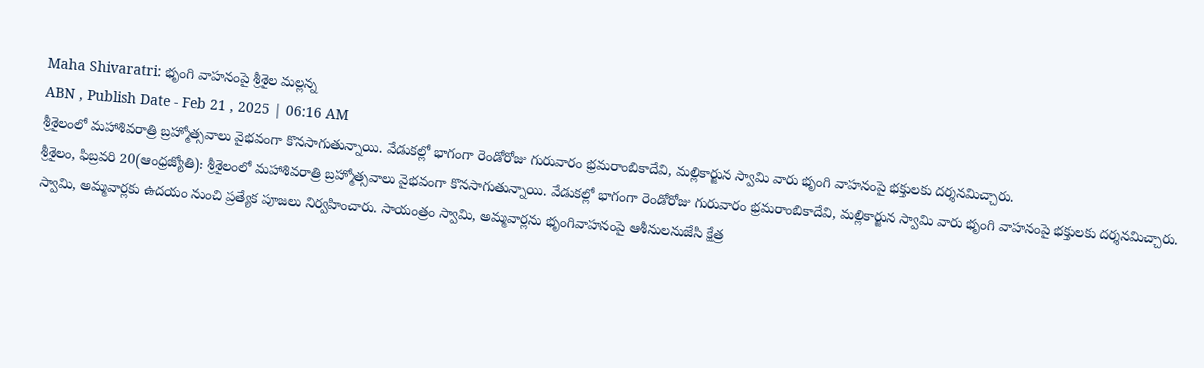Maha Shivaratri: భృంగి వాహనంపై శ్రీశైల మల్లన్న
ABN , Publish Date - Feb 21 , 2025 | 06:16 AM
శ్రీశైలంలో మహాశివరాత్రి బ్రహ్మోత్సవాలు వైభవంగా కొనసాగుతున్నాయి. వేడుకల్లో భాగంగా రెండోరోజు గురువారం భ్రమరాంబికాదేవి, మల్లికార్జున స్వామి వారు భృంగి వాహనంపై భక్తులకు దర్శనమిచ్చారు.
శ్రీశైలం, ఫిబ్రవరి 20(ఆంధ్రజ్యోతి): శ్రీశైలంలో మహాశివరాత్రి బ్రహ్మోత్సవాలు వైభవంగా కొనసాగుతున్నాయి. వేడుకల్లో భాగంగా రెండోరోజు గురువారం భ్రమరాంబికాదేవి, మల్లికార్జున స్వామి వారు భృంగి వాహనంపై భక్తులకు దర్శనమిచ్చారు. స్వామి, అమ్మవార్లకు ఉదయం నుంచి ప్రత్యేక పూజలు నిర్వహించారు. సాయంత్రం స్వామి, అమ్మవార్లను భృంగివాహనంపై ఆశీనులనుజేసి క్షేత్ర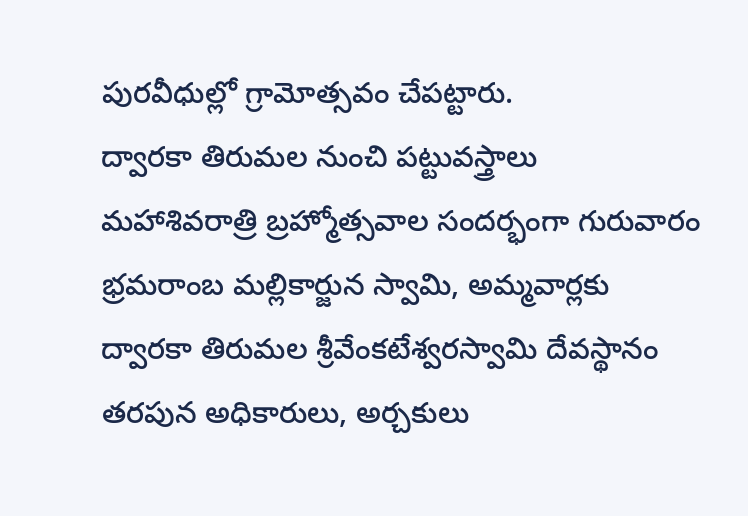పురవీధుల్లో గ్రామోత్సవం చేపట్టారు.
ద్వారకా తిరుమల నుంచి పట్టువస్త్రాలు
మహాశివరాత్రి బ్రహ్మోత్సవాల సందర్భంగా గురువారం భ్రమరాంబ మల్లికార్జున స్వామి, అమ్మవార్లకు ద్వారకా తిరుమల శ్రీవేంకటేశ్వరస్వామి దేవస్థానం తరపున అధికారులు, అర్చకులు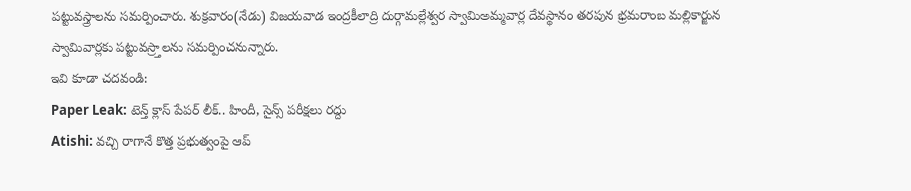పట్టువస్త్రాలను సమర్పించారు. శుక్రవారం(నేడు) విజయవాడ ఇంద్రకీలాద్రి దుర్గామల్లేశ్వర స్వామిఅమ్మవార్ల దేవస్థానం తరపున భ్రమరాంబ మల్లికార్జున స్వామివార్లకు పట్టువస్ర్తాలను సమర్పించనున్నారు.
ఇవి కూడా చదవండి:
Paper Leak: టెన్త్ క్లాస్ పేపర్ లీక్.. హిందీ, సైన్స్ పరీక్షలు రద్దు
Atishi: వచ్చి రాగానే కొత్త ప్రభుత్వంపై ఆప్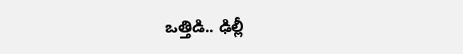ఒత్తిడి.. ఢిల్లీ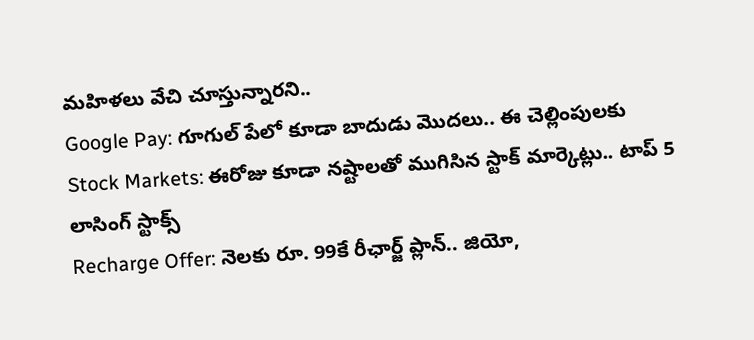మహిళలు వేచి చూస్తున్నారని..
Google Pay: గూగుల్ పేలో కూడా బాదుడు మొదలు.. ఈ చెల్లింపులకు
Stock Markets: ఈరోజు కూడా నష్టాలతో ముగిసిన స్టాక్ మార్కెట్లు.. టాప్ 5 లాసింగ్ స్టాక్స్
Recharge Offer: నెలకు రూ. 99కే రీఛార్జ్ ప్లాన్.. జియో,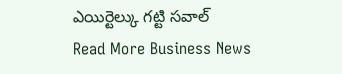ఎయిర్టెల్కు గట్టి సవాల్
Read More Business News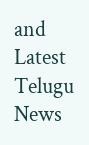and Latest Telugu News